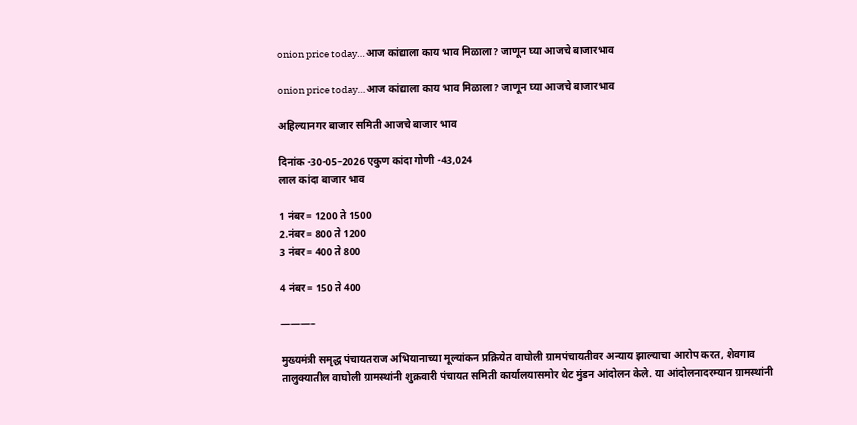onion price today…आज कांद्याला काय भाव मिळाला? जाणून घ्या आजचे बाजारभाव

onion price today…आज कांद्याला काय भाव मिळाला? जाणून घ्या आजचे बाजारभाव

अहिल्यानगर बाजार समिती आजचे बाजार भाव

दिनांक -30-05–2026 एकुण कांदा गोणी -43,024
लाल कांदा बाजार भाव

1 नंबर= 1200 ते 1500
2.नंबर= 800 ते 1200
3 नंबर= 400 ते 800

4 नंबर= 150 ते 400

———–

मुख्यमंत्री समृद्ध पंचायतराज अभियानाच्या मूल्यांकन प्रक्रियेत वाघोली ग्रामपंचायतीवर अन्याय झाल्याचा आरोप करत, शेवगाव तालुक्यातील वाघोली ग्रामस्थांनी शुक्रवारी पंचायत समिती कार्यालयासमोर थेट मुंडन आंदोलन केले. या आंदोलनादरम्यान ग्रामस्थांनी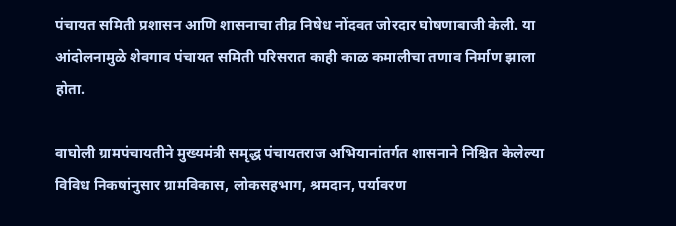पंचायत समिती प्रशासन आणि शासनाचा तीव्र निषेध नोंदवत जोरदार घोषणाबाजी केली. या आंदोलनामुळे शेवगाव पंचायत समिती परिसरात काही काळ कमालीचा तणाव निर्माण झाला होता.

वाघोली ग्रामपंचायतीने मुख्यमंत्री समृद्ध पंचायतराज अभियानांतर्गत शासनाने निश्चित केलेल्या विविध निकषांनुसार ग्रामविकास, लोकसहभाग, श्रमदान, पर्यावरण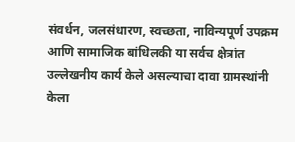संवर्धन, जलसंधारण, स्वच्छता, नाविन्यपूर्ण उपक्रम आणि सामाजिक बांधिलकी या सर्वच क्षेत्रांत उल्लेखनीय कार्य केले असल्याचा दावा ग्रामस्थांनी केला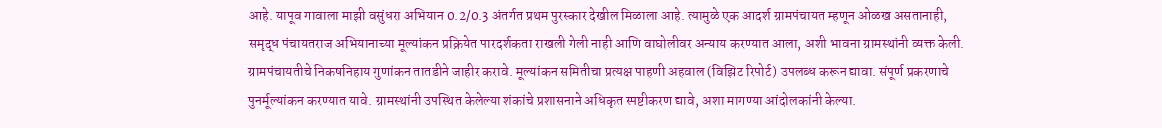आहे. यापूव गावाला माझी वसुंधरा अभियान 0.2/0.3 अंतर्गत प्रथम पुरस्कार देखील मिळाला आहे. त्यामुळे एक आदर्श ग्रामपंचायत म्हणून ओळख असतानाही, समृद्ध पंचायतराज अभियानाच्या मूल्यांकन प्रक्रियेत पारदर्शकता राखली गेली नाही आणि वाघोलीवर अन्याय करण्यात आला, अशी भावना ग्रामस्थांनी व्यक्त केली. ग्रामपंचायतीचे निकषनिहाय गुणांकन तातडीने जाहीर करावे. मूल्यांकन समितीचा प्रत्यक्ष पाहणी अहवाल (विझिट रिपोर्ट) उपलब्ध करून द्यावा. संपूर्ण प्रकरणाचे पुनर्मूल्यांकन करण्यात यावे. ग्रामस्थांनी उपस्थित केलेल्या शंकांचे प्रशासनाने अधिकृत स्पष्टीकरण द्यावे, अशा मागण्या आंदोलकांनी केल्या.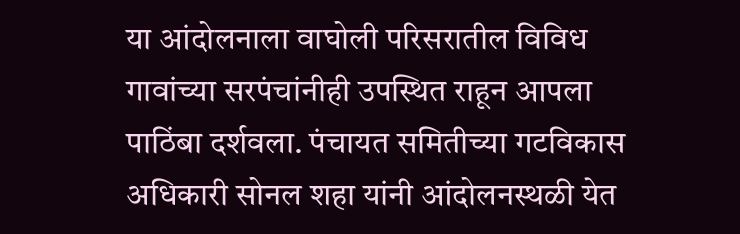या आंदोलनाला वाघोली परिसरातील विविध गावांच्या सरपंचांनीही उपस्थित राहून आपला पाठिंबा दर्शवला. पंचायत समितीच्या गटविकास अधिकारी सोनल शहा यांनी आंदोलनस्थळी येत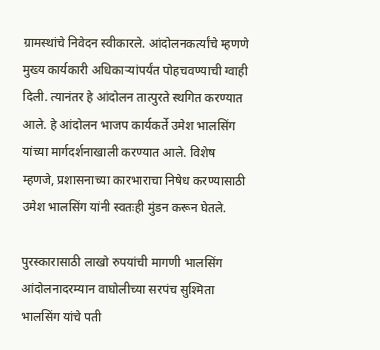ग्रामस्थांचे निवेदन स्वीकारले. आंदोलनकर्त्यांचे म्हणणे मुख्य कार्यकारी अधिकाऱ्यांपर्यंत पोहचवण्याची ग्वाही दिली. त्यानंतर हे आंदोलन तात्पुरते स्थगित करण्यात आले. हे आंदोलन भाजप कार्यकर्ते उमेश भालसिंग यांच्या मार्गदर्शनाखाली करण्यात आले. विशेष म्हणजे, प्रशासनाच्या कारभाराचा निषेध करण्यासाठी उमेश भालसिंग यांनी स्वतःही मुंडन करून घेतले.

पुरस्कारासाठी लाखो रुपयांची मागणी भालसिंग
आंदोलनादरम्यान वाघोलीच्या सरपंच सुश्मिता भालसिंग यांचे पती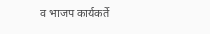व भाजप कार्यकर्ते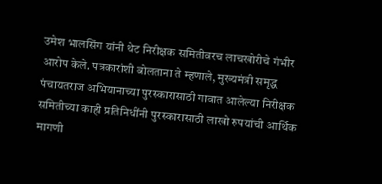उमेश भालसिंग यांनी थेट निरीक्षक समितीवरच लाचखोरीचे गंभीर आरोप केले. पत्रकारांशी बोलताना ते म्हणाले, मुख्यमंत्री समृद्ध पंचायतराज अभियानाच्या पुरस्कारासाठी गावात आलेल्या निरीक्षक समितीच्या काही प्रतिनिधींनी पुरस्कारासाठी लाखो रुपयांची आर्थिक मागणी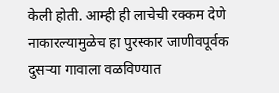केली होती. आम्ही ही लाचेची रक्कम देणे नाकारल्यामुळेच हा पुरस्कार जाणीवपूर्वक दुसऱ्या गावाला वळविण्यात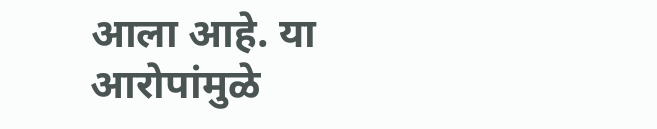आला आहे. या आरोपांमुळे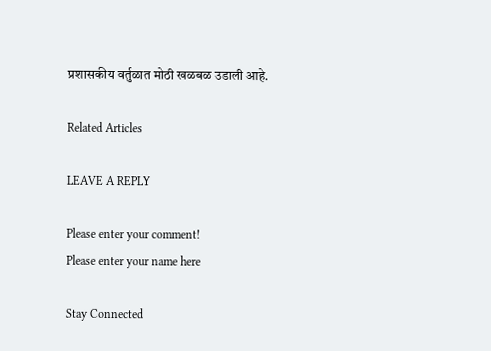प्रशासकीय वर्तुळात मोठी खळबळ उडाली आहे.

Related Articles

LEAVE A REPLY

Please enter your comment!
Please enter your name here

Stay Connected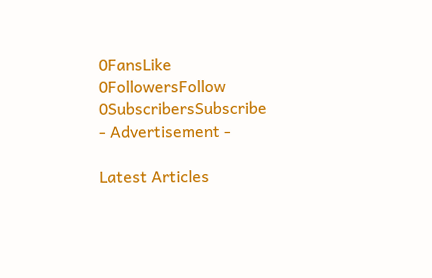0FansLike
0FollowersFollow
0SubscribersSubscribe
- Advertisement -

Latest Articles